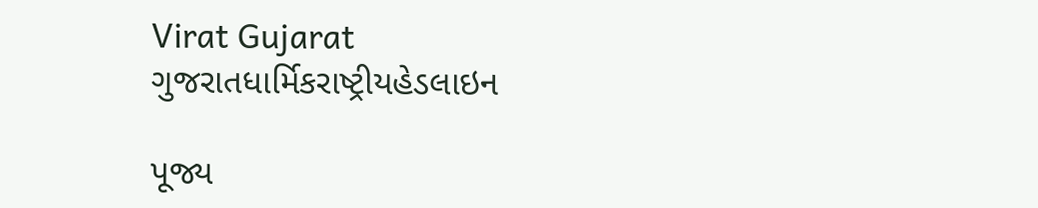Virat Gujarat
ગુજરાતધાર્મિકરાષ્ટ્રીયહેડલાઇન

પૂજ્ય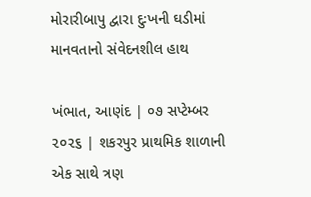મોરારીબાપુ દ્વારા દુઃખની ઘડીમાં માનવતાનો સંવેદનશીલ હાથ

ખંભાત, આણંદ | ૦૭ સપ્ટેમ્બર ૨૦૨૬ | શકરપુર પ્રાથમિક શાળાની એક સાથે ત્રણ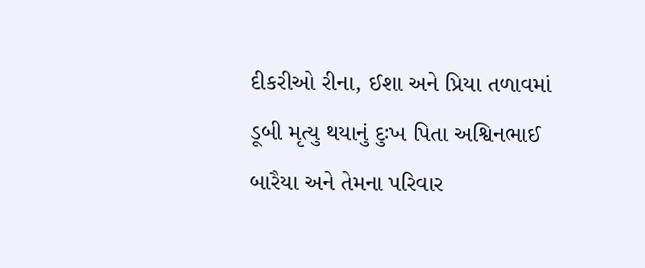દીકરીઓ રીના, ઈશા અને પ્રિયા તળાવમાં ડૂબી મૃત્યુ થયાનું દુઃખ પિતા અશ્વિનભાઈ બારૈયા અને તેમના પરિવાર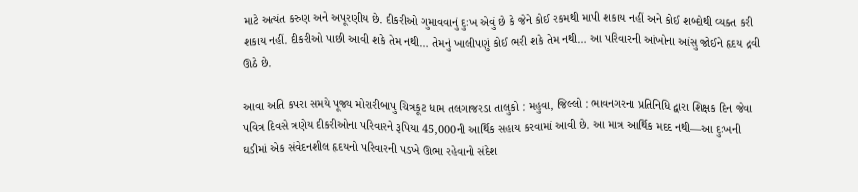માટે અત્યંત કરુણ અને અપૂરણીય છે. દીકરીઓ ગુમાવવાનું દુઃખ એવું છે કે જેને કોઈ રકમથી માપી શકાય નહીં અને કોઈ શબ્દોથી વ્યક્ત કરી શકાય નહીં. દીકરીઓ પાછી આવી શકે તેમ નથી… તેમનું ખાલીપણું કોઈ ભરી શકે તેમ નથી… આ પરિવારની આંખોના આંસુ જોઈને હૃદય દ્રવી ઊઠે છે.

આવા અતિ કપરા સમયે પૂજ્ય મોરારીબાપુ ચિત્રકૂટ ધામ તલગાજરડા તાલુકો : મહુવા, જિલ્લો : ભાવનગરના પ્રતિનિધિ દ્વારા શિક્ષક દિન જેવા પવિત્ર દિવસે ત્રણેય દીકરીઓના પરિવારને રૂપિયા 45,000ની આર્થિક સહાય કરવામાં આવી છે. આ માત્ર આર્થિક મદદ નથી—આ દુઃખની ઘડીમાં એક સંવેદનશીલ હૃદયનો પરિવારની પડખે ઊભા રહેવાનો સંદેશ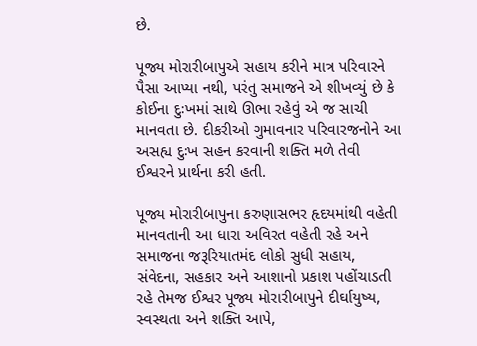છે.

પૂજ્ય મોરારીબાપુએ સહાય કરીને માત્ર પરિવારને પૈસા આપ્યા નથી, પરંતુ સમાજને એ શીખવ્યું છે કે કોઈના દુઃખમાં સાથે ઊભા રહેવું એ જ સાચી માનવતા છે. દીકરીઓ ગુમાવનાર પરિવારજનોને આ અસહ્ય દુઃખ સહન કરવાની શક્તિ મળે તેવી ઈશ્વરને પ્રાર્થના કરી હતી.

પૂજ્ય મોરારીબાપુના કરુણાસભર હૃદયમાંથી વહેતી માનવતાની આ ધારા અવિરત વહેતી રહે અને સમાજના જરૂરિયાતમંદ લોકો સુધી સહાય, સંવેદના, સહકાર અને આશાનો પ્રકાશ પહોંચાડતી રહે તેમજ ઈશ્વર પૂજ્ય મોરારીબાપુને દીર્ઘાયુષ્ય, સ્વસ્થતા અને શક્તિ આપે,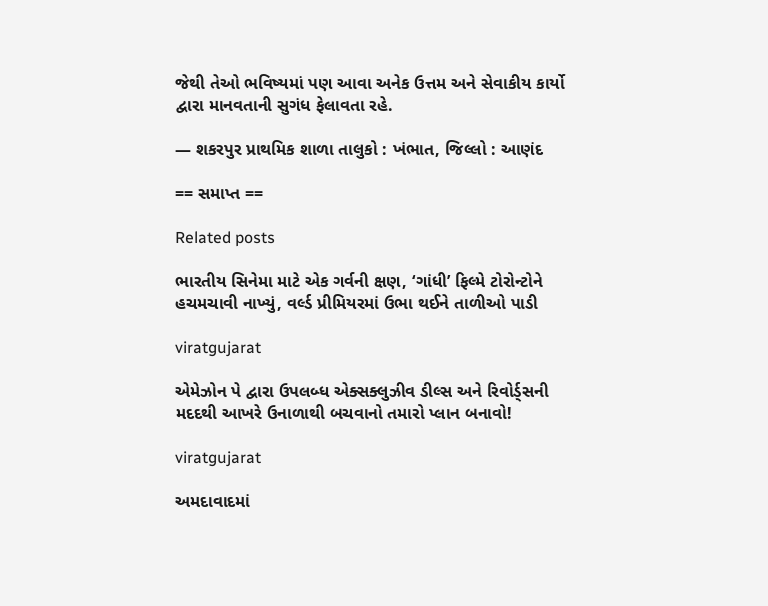જેથી તેઓ ભવિષ્યમાં પણ આવા અનેક ઉત્તમ અને સેવાકીય કાર્યો દ્વારા માનવતાની સુગંધ ફેલાવતા રહે.

— શકરપુર પ્રાથમિક શાળા તાલુકો : ખંભાત, જિલ્લો : આણંદ

== સમાપ્ત ==

Related posts

ભારતીય સિનેમા માટે એક ગર્વની ક્ષણ, ‘ગાંધી’ ફિલ્મે ટોરોન્ટોને હચમચાવી નાખ્યું, વર્લ્ડ પ્રીમિયરમાં ઉભા થઈને તાળીઓ પાડી

viratgujarat

એમેઝોન પે દ્વારા ઉપલબ્ધ એક્સક્લુઝીવ ડીલ્સ અને રિવોર્ડ્સની મદદથી આખરે ઉનાળાથી બચવાનો તમારો પ્લાન બનાવો!

viratgujarat

અમદાવાદમાં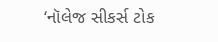‘નૉલેજ સીકર્સ ટોક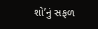શો’નું સફળ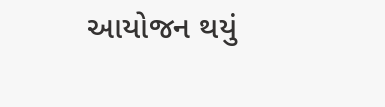આયોજન થયું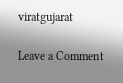viratgujarat

Leave a Comment